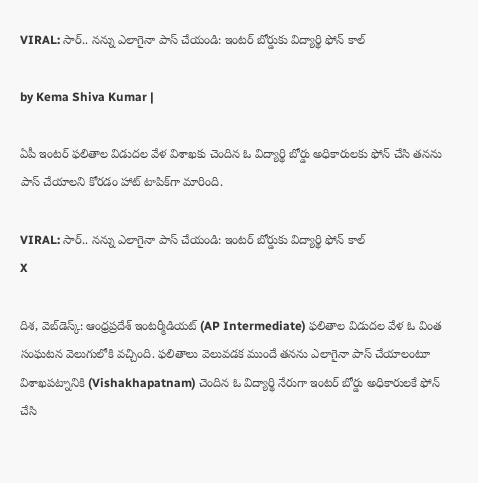VIRAL: సార్.. నన్ను ఎలాగైనా పాస్ చేయండి: ఇంటర్ బోర్డు‌కు విద్యార్థి ఫోన్ కాల్

by Kema Shiva Kumar |

ఏపీ ఇంటర్ ఫలితాల విడుదల వేళ విశాఖకు చెందిన ఓ విద్యార్థి బోర్డు అధికారులకు ఫోన్ చేసి తనను పాస్ చేయాలని కోరడం హాట్ టాపిక్‌గా మారింది.

VIRAL: సార్.. నన్ను ఎలాగైనా పాస్ చేయండి: ఇంటర్ బోర్డు‌కు విద్యార్థి ఫోన్ కాల్
X

దిశ, వెబ్‌డెస్క్: ఆంధ్రప్రదేశ్ ఇంటర్మీడియట్ (AP Intermediate) ఫలితాల విడుదల వేళ ఓ వింత సంఘటన వెలుగులోకి వచ్చింది. ఫలితాలు వెలువడక ముందే తనను ఎలాగైనా పాస్ చేయాలంటూ విశాఖపట్నానికి (Vishakhapatnam) చెందిన ఓ విద్యార్థి నేరుగా ఇంటర్ బోర్డు అధికారులకే ఫోన్ చేసి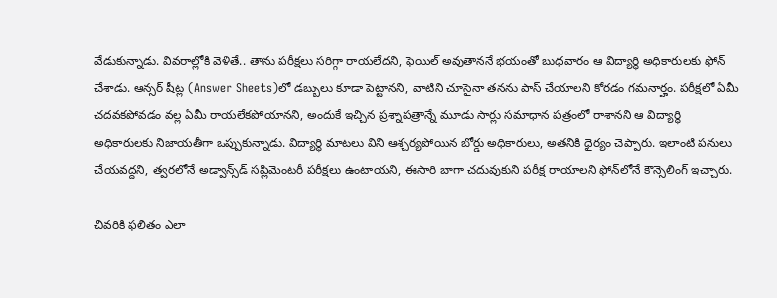వేడుకున్నాడు. వివరాల్లోకి వెళితే.. తాను పరీక్షలు సరిగ్గా రాయలేదని, ఫెయిల్ అవుతాననే భయంతో బుధవారం ఆ విద్యార్థి అధికారులకు ఫోన్ చేశాడు. ఆన్సర్ షీట్ల (Answer Sheets)లో డబ్బులు కూడా పెట్టానని, వాటిని చూసైనా తనను పాస్ చేయాలని కోరడం గమనార్హం. పరీక్షలో ఏమీ చదవకపోవడం వల్ల ఏమీ రాయలేకపోయానని, అందుకే ఇచ్చిన ప్రశ్నాపత్రాన్నే మూడు సార్లు సమాధాన పత్రంలో రాశానని ఆ విద్యార్థి అధికారులకు నిజాయతీగా ఒప్పుకున్నాడు. విద్యార్థి మాటలు విని ఆశ్చర్యపోయిన బోర్డు అధికారులు, అతనికి ధైర్యం చెప్పారు. ఇలాంటి పనులు చేయవద్దని, త్వరలోనే అడ్వాన్స్‌డ్ సప్లిమెంటరీ పరీక్షలు ఉంటాయని, ఈసారి బాగా చదువుకుని పరీక్ష రాయాలని ఫోన్‌లోనే కౌన్సెలింగ్ ఇచ్చారు.

చివరికి ఫలితం ఎలా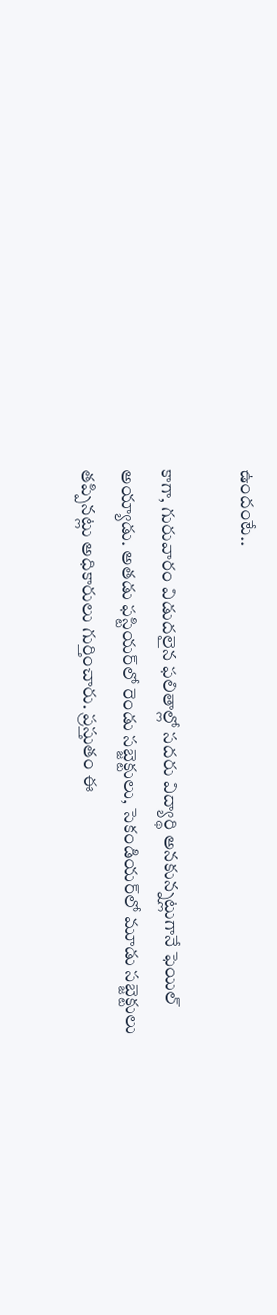ఉందంటే..

కాగా, గురువారం విడుదలైన ఫలితాల్లో సదరు విద్యార్థి అనకున్నట్లుగానే ఫెయిల్ అయ్యాడు. అతడు ఫస్టియర్‌లో రెండు సబ్జెక్టులు, సెకండియర్‌లో మూడు సబ్జెక్టులు తప్పినట్లు అధికారులు గుర్తించారు. ప్రస్తుతం ఈ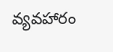వ్యవహారం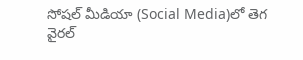సోషల్ మీడియా (Social Media)లో తెగ వైరల్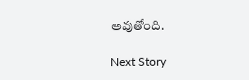అవుతోంది.

Next Story